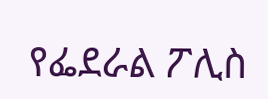የፌደራል ፖሊስ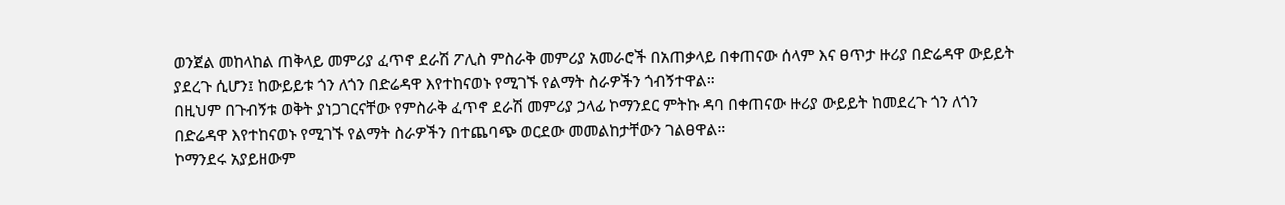ወንጀል መከላከል ጠቅላይ መምሪያ ፈጥኖ ደራሽ ፖሊስ ምስራቅ መምሪያ አመራሮች በአጠቃላይ በቀጠናው ሰላም እና ፀጥታ ዙሪያ በድሬዳዋ ውይይት ያደረጉ ሲሆን፤ ከውይይቱ ጎን ለጎን በድሬዳዋ እየተከናወኑ የሚገኙ የልማት ስራዎችን ጎብኝተዋል።
በዚህም በጉብኝቱ ወቅት ያነጋገርናቸው የምስራቅ ፈጥኖ ደራሽ መምሪያ ኃላፊ ኮማንደር ምትኩ ዳባ በቀጠናው ዙሪያ ውይይት ከመደረጉ ጎን ለጎን በድሬዳዋ እየተከናወኑ የሚገኙ የልማት ስራዎችን በተጨባጭ ወርደው መመልከታቸውን ገልፀዋል።
ኮማንደሩ አያይዘውም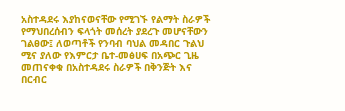አስተዳደሩ እያከናወናቸው የሚገኙ የልማት ስራዎች የማህበረሰብን ፍላጎት መሰረት ያደረጉ መሆናቸውን ገልፀው፤ ለወጣቶች የንባብ ባህል መዳበር ጉልህ ሚና ያለው የእምርታ ቤተ-መፅሀፍ በአጭር ጊዜ መጠናቀቁ በአስተዳደሩ ስራዎች በቅንጅት እና በርብር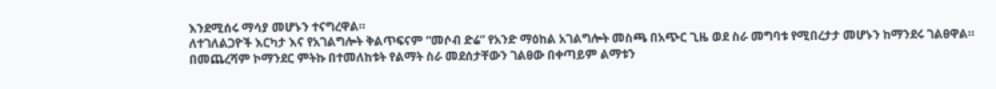እንደሚሰሩ ማሳያ መሆኑን ተናግረዋል።
ለተገለልጋዮች እርካታ እና የአገልግሎት ቅልጥፍናም “መሶብ ድሬ” የአንድ ማዕከል አገልግሎት መስጫ በአጭር ጊዜ ወደ ስራ መግባቱ የሚበረታታ መሆኑን ከማንደሩ ገልፀዋል።
በመጨረሻም ኮማንደር ምትኩ በተመለከቱት የልማት ስራ መደሰታቸውን ገልፀው በቀጣይም ልማቱን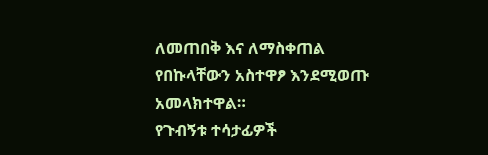ለመጠበቅ እና ለማስቀጠል የበኩላቸውን አስተዋፆ እንደሚወጡ አመላክተዋል።
የጉብኝቱ ተሳታፊዎች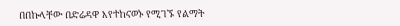በበኩላቸው በድሬዳዋ እየተከናወኑ የሚገኙ የልማት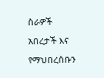ስራዎች አበረታች እና የማህበረሰቡን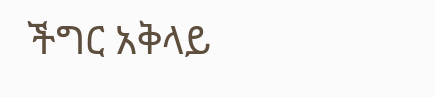ችግር አቅላይ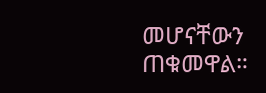መሆናቸውን ጠቁመዋል።